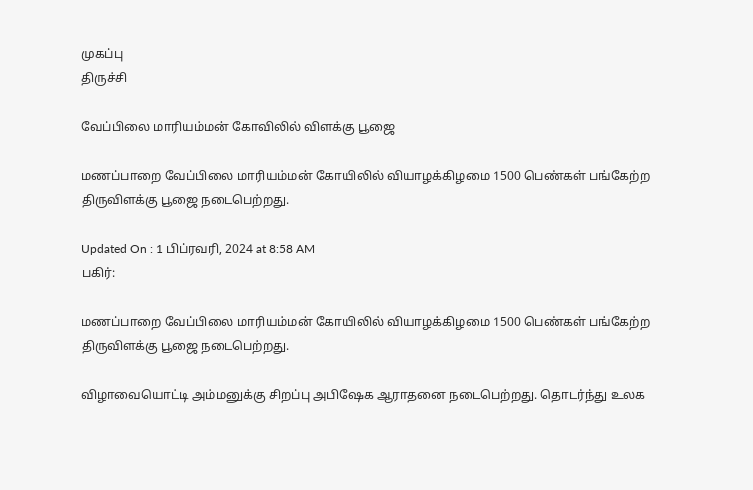முகப்பு
திருச்சி

வேப்பிலை மாரியம்மன் கோவிலில் விளக்கு பூஜை

மணப்பாறை வேப்பிலை மாரியம்மன் கோயிலில் வியாழக்கிழமை 1500 பெண்கள் பங்கேற்ற திருவிளக்கு பூஜை நடைபெற்றது.

Updated On : 1 பிப்ரவரி, 2024 at 8:58 AM
பகிர்:

மணப்பாறை வேப்பிலை மாரியம்மன் கோயிலில் வியாழக்கிழமை 1500 பெண்கள் பங்கேற்ற திருவிளக்கு பூஜை நடைபெற்றது.

விழாவையொட்டி அம்மனுக்கு சிறப்பு அபிஷேக ஆராதனை நடைபெற்றது. தொடர்ந்து உலக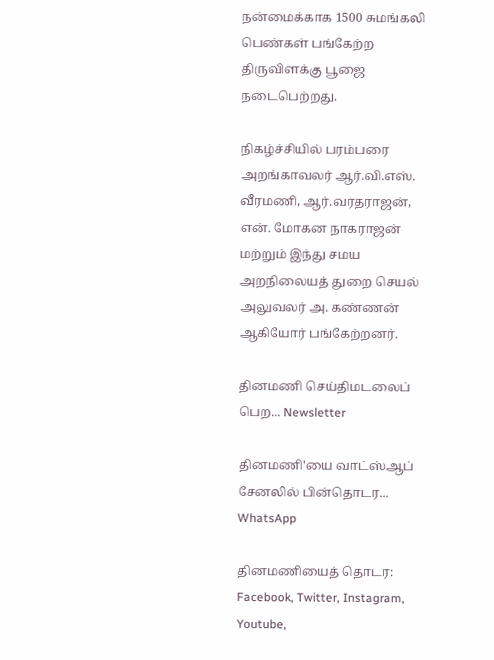நன்மைக்காக 1500 சுமங்கலி பெண்கள் பங்கேற்ற திருவிளக்கு பூஜை நடைபெற்றது.

நிகழ்ச்சியில் பரம்பரை அறங்காவலர் ஆர்.வி.எஸ். வீரமணி, ஆர்.வரதராஜன், என். மோகன நாகராஜன் மற்றும் இந்து சமய அறநிலையத் துறை செயல் அலுவலர் அ. கண்ணன் ஆகியோர் பங்கேற்றனர்.

தினமணி செய்திமடலைப் பெற... Newsletter

தினமணி'யை வாட்ஸ்ஆப் சேனலில் பின்தொடர... WhatsApp

தினமணியைத் தொடர: Facebook, Twitter, Instagram, Youtube,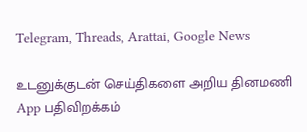Telegram, Threads, Arattai, Google News

உடனுக்குடன் செய்திகளை அறிய தினமணி App பதிவிறக்கம்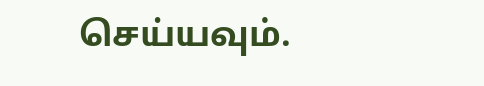செய்யவும்.